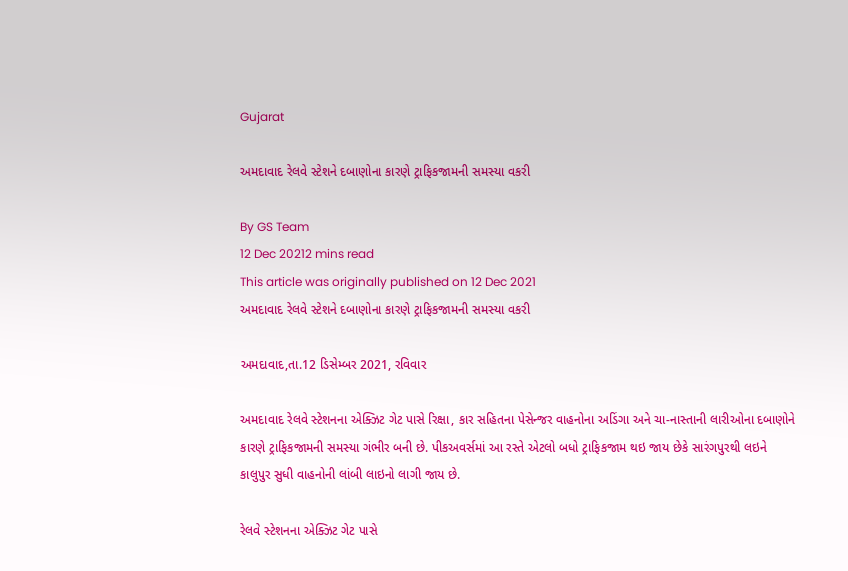Gujarat

અમદાવાદ રેલવે સ્ટેશને દબાણોના કારણે ટ્રાફિકજામની સમસ્યા વકરી

By GS Team
12 Dec 20212 mins read
This article was originally published on 12 Dec 2021
અમદાવાદ રેલવે સ્ટેશને દબાણોના કારણે ટ્રાફિકજામની સમસ્યા વકરી

અમદાવાદ,તા.12 ડિસેમ્બર 2021, રવિવાર

અમદાવાદ રેલવે સ્ટેશનના એક્ઝિટ ગેટ પાસે રિક્ષા, કાર સહિતના પેસેન્જર વાહનોના અડિંગા અને ચા-નાસ્તાની લારીઓના દબાણોને કારણે ટ્રાફિકજામની સમસ્યા ગંભીર બની છે. પીકઅવર્સમાં આ રસ્તે એટલો બધો ટ્રાફિકજામ થઇ જાય છેકે સારંગપુરથી લઇને કાલુપુર સુધી વાહનોની લાંબી લાઇનો લાગી જાય છે.

રેલવે સ્ટેશનના એક્ઝિટ ગેટ પાસે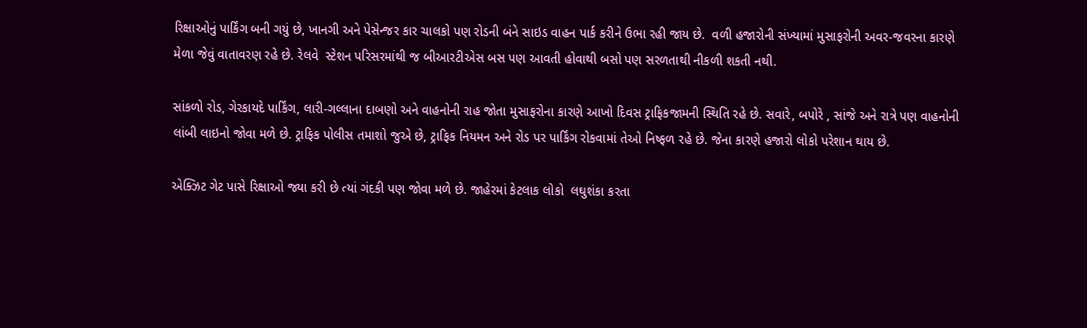રિક્ષાઓનું પાર્કિંગ બની ગયું છે, ખાનગી અને પેસેન્જર કાર ચાલકો પણ રોડની બંને સાઇડ વાહન પાર્ક કરીને ઉભા રહી જાય છે.  વળી હજારોની સંખ્યામાં મુસાફરોની અવર-જવરના કારણે મેળા જેવું વાતાવરણ રહે છે. રેલવે  સ્ટેશન પરિસરમાંથી જ બીઆરટીએસ બસ પણ આવતી હોવાથી બસો પણ સરળતાથી નીકળી શકતી નથી.

સાંકળો રોડ, ગેરકાયદે પાર્કિંગ, લારી-ગલ્લાના દાબણો અને વાહનોની રાહ જોતા મુસાફરોના કારણે આખો દિવસ ટ્રાફિકજામની સ્થિતિ રહે છે. સવારે, બપોરે , સાંજે અને રાત્રે પણ વાહનોની લાંબી લાઇનો જોવા મળે છે. ટ્રાફિક પોલીસ તમાશો જુએ છે, ટ્રાફિક નિયમન અને રોડ પર પાર્કિંગ રોકવામાં તેઓ નિષ્ફળ રહે છે. જેના કારણે હજારો લોકો પરેશાન થાય છે.

એક્ઝિટ ગેટ પાસે રિક્ષાઓ જ્યા કરી છે ત્યાં ગંદકી પણ જોવા મળે છે. જાહેરમાં કેટલાક લોકો  લઘુશંકા કરતા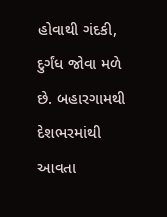હોવાથી ગંદકી, દુર્ગંધ જોવા મળે છે. બહારગામથી દેશભરમાંથી આવતા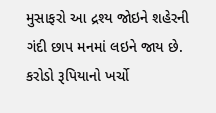મુસાફરો આ દ્રશ્ય જોઇને શહેરની ગંદી છાપ મનમાં લઇને જાય છે. કરોડો રૂપિયાનો ખર્ચો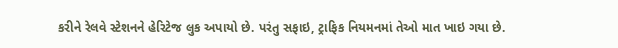કરીને રેલવે સ્ટેશનને હેરિટેજ લુક અપાયો છે. પરંતુ સફાઇ, ટ્રાફિક નિયમનમાં તેઓ માત ખાઇ ગયા છે.